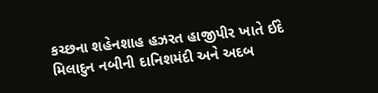કચ્છના શહેનશાહ હઝરત હાજીપીર ખાતે ઈદે મિલાદુન નબીની દાનિશમંદી અને અદબ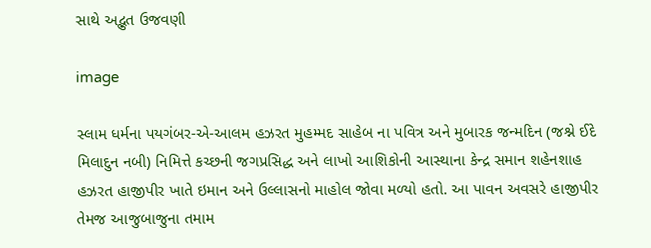સાથે અદ્ભુત ઉજવણી

image

સ્લામ ધર્મના પયગંબર-એ-આલમ હઝરત મુહમ્મદ સાહેબ ના પવિત્ર અને મુબારક જન્મદિન (જશ્ને ઈદે મિલાદુન નબી) નિમિત્તે કચ્છની જગપ્રસિદ્ધ અને લાખો આશિકોની આસ્થાના કેન્દ્ર સમાન શહેનશાહ હઝરત હાજીપીર ખાતે ઇમાન અને ઉલ્લાસનો માહોલ જોવા મળ્યો હતો. આ પાવન અવસરે હાજીપીર તેમજ આજુબાજુના તમામ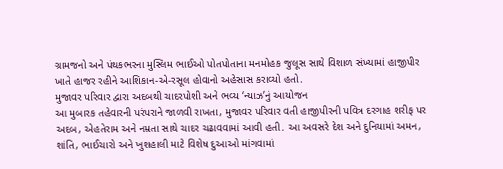ગ્રામજનો અને પંથકભરના મુસ્લિમ ભાઈઓ પોતપોતાના મનમોહક જુલૂસ સાથે વિશાળ સંખ્યામાં હાજીપીર ખાતે હાજર રહીને આશિકાન-એ-રસૂલ હોવાનો અહેસાસ કરાવ્યો હતો.
મુજાવર પરિવાર દ્વારા અદબથી ચાદરપોશી અને ભવ્ય ‘ન્યાઝ’નું આયોજન
આ મુબારક તહેવારની પરંપરાને જાળવી રાખતા, મુજાવર પરિવાર વતી હાજીપીરની પવિત્ર દરગાહ શરીફ પર અદબ, એહતેરામ અને નમ્રતા સાથે ચાદર ચઢાવવામાં આવી હતી. આ અવસરે દેશ અને દુનિયામાં અમન, શાંતિ, ભાઈચારો અને ખુશહાલી માટે વિશેષ દુઆઓ માંગવામાં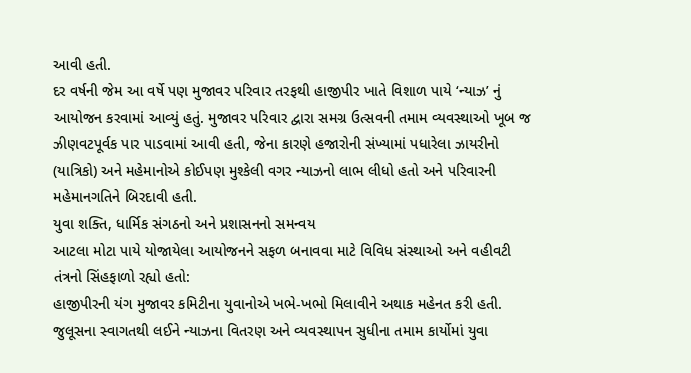આવી હતી.
દર વર્ષની જેમ આ વર્ષે પણ મુજાવર પરિવાર તરફથી હાજીપીર ખાતે વિશાળ પાયે ‘ન્યાઝ’ નું આયોજન કરવામાં આવ્યું હતું. મુજાવર પરિવાર દ્વારા સમગ્ર ઉત્સવની તમામ વ્યવસ્થાઓ ખૂબ જ ઝીણવટપૂર્વક પાર પાડવામાં આવી હતી, જેના કારણે હજારોની સંખ્યામાં પધારેલા ઝાયરીનો (યાત્રિકો) અને મહેમાનોએ કોઈપણ મુશ્કેલી વગર ન્યાઝનો લાભ લીધો હતો અને પરિવારની મહેમાનગતિને બિરદાવી હતી.
યુવા શક્તિ, ધાર્મિક સંગઠનો અને પ્રશાસનનો સમન્વય
આટલા મોટા પાયે યોજાયેલા આયોજનને સફળ બનાવવા માટે વિવિધ સંસ્થાઓ અને વહીવટી તંત્રનો સિંહફાળો રહ્યો હતો:
હાજીપીરની યંગ મુજાવર કમિટીના યુવાનોએ ખભે-ખભો મિલાવીને અથાક મહેનત કરી હતી. જુલૂસના સ્વાગતથી લઈને ન્યાઝના વિતરણ અને વ્યવસ્થાપન સુધીના તમામ કાર્યોમાં યુવા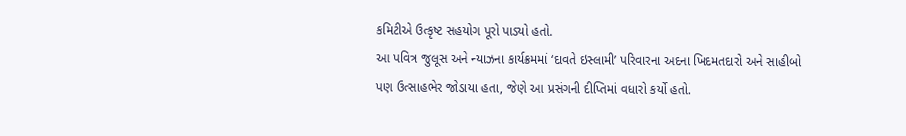કમિટીએ ઉત્કૃષ્ટ સહયોગ પૂરો પાડ્યો હતો.
આ પવિત્ર જુલૂસ અને ન્યાઝના કાર્યક્રમમાં ‘દાવતે ઇસ્લામી’ પરિવારના અદના ખિદમતદારો અને સાહીબો પણ ઉત્સાહભેર જોડાયા હતા, જેણે આ પ્રસંગની દીપ્તિમાં વધારો કર્યો હતો.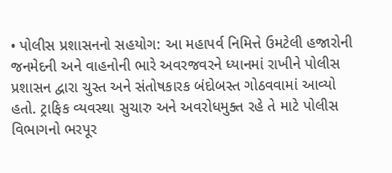• પોલીસ પ્રશાસનનો સહયોગ: આ મહાપર્વ નિમિત્તે ઉમટેલી હજારોની જનમેદની અને વાહનોની ભારે અવરજવરને ધ્યાનમાં રાખીને પોલીસ પ્રશાસન દ્વારા ચુસ્ત અને સંતોષકારક બંદોબસ્ત ગોઠવવામાં આવ્યો હતો. ટ્રાફિક વ્યવસ્થા સુચારુ અને અવરોધમુક્ત રહે તે માટે પોલીસ વિભાગનો ભરપૂર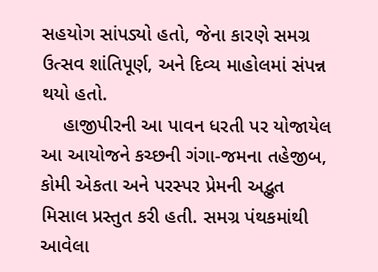સહયોગ સાંપડ્યો હતો, જેના કારણે સમગ્ર ઉત્સવ શાંતિપૂર્ણ, અને દિવ્ય માહોલમાં સંપન્ન થયો હતો.
    હાજીપીરની આ પાવન ધરતી પર યોજાયેલ આ આયોજને કચ્છની ગંગા-જમના તહેજીબ, કોમી એકતા અને પરસ્પર પ્રેમની અદ્ભુત મિસાલ પ્રસ્તુત કરી હતી. સમગ્ર પંથકમાંથી આવેલા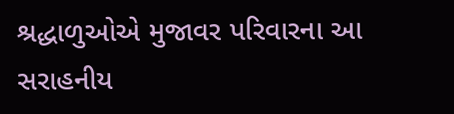શ્રદ્ધાળુઓએ મુજાવર પરિવારના આ સરાહનીય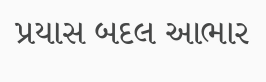પ્રયાસ બદલ આભાર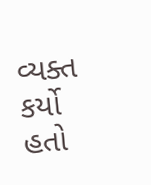વ્યક્ત કર્યો હતો